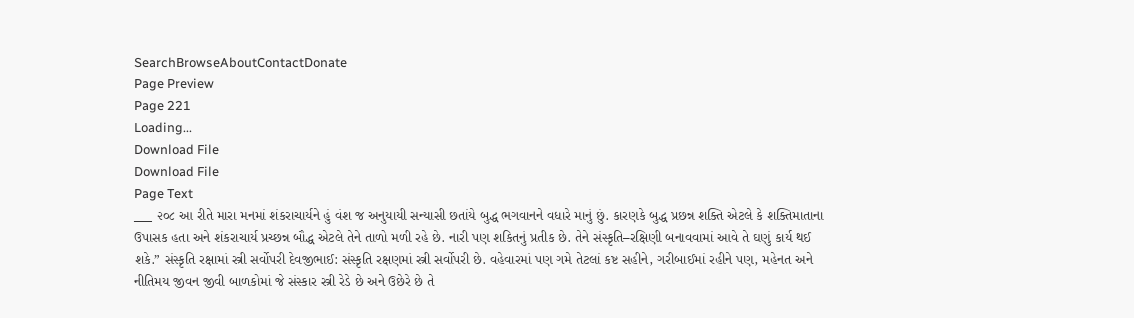SearchBrowseAboutContactDonate
Page Preview
Page 221
Loading...
Download File
Download File
Page Text
___ ૨૦૮ આ રીતે મારા મનમાં શંકરાચાર્યને હું વંશ જ અનુયાયી સન્યાસી છતાંયે બુદ્ધ ભગવાનને વધારે માનું છું. કારણકે બુદ્ધ પ્રછન્ન શક્તિ એટલે કે શક્તિમાતાના ઉપાસક હતા અને શંકરાચાર્ય પ્રચ્છન્ન બૌદ્ધ એટલે તેને તાળો મળી રહે છે. નારી પણ શકિતનું પ્રતીક છે. તેને સંસ્કૃતિ–રક્ષિણી બનાવવામાં આવે તે ઘણું કાર્ય થઈ શકે.” સંસ્કૃતિ રક્ષામાં સ્ત્રી સર્વોપરી દેવજીભાઈ: સંસ્કૃતિ રક્ષણમાં સ્ત્રી સર્વોપરી છે. વહેવારમાં પણ ગમે તેટલાં કષ્ટ સહીને, ગરીબાઈમાં રહીને પણ, મહેનત અને નીતિમય જીવન જીવી બાળકોમાં જે સંસ્કાર સ્ત્રી રેડે છે અને ઉછેરે છે તે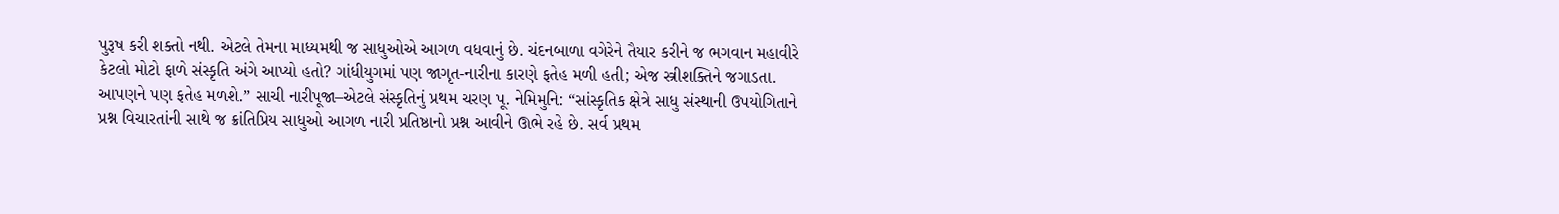પુરૂષ કરી શક્તો નથી. એટલે તેમના માધ્યમથી જ સાધુઓએ આગળ વધવાનું છે. ચંદનબાળા વગેરેને તૈયાર કરીને જ ભગવાન મહાવીરે કેટલો મોટો ફાળે સંસ્કૃતિ અંગે આપ્યો હતો? ગાંધીયુગમાં પણ જાગૃત-નારીના કારણે ફતેહ મળી હતી; એજ સ્ત્રીશક્તિને જગાડતા. આપણને પણ ફતેહ મળશે.” સાચી નારીપૂજા–એટલે સંસ્કૃતિનું પ્રથમ ચરણ પૂ. નેમિમુનિ: “સાંસ્કૃતિક ક્ષેત્રે સાધુ સંસ્થાની ઉપયોગિતાને પ્રશ્ન વિચારતાંની સાથે જ ક્રાંતિપ્રિય સાધુઓ આગળ નારી પ્રતિષ્ઠાનો પ્રશ્ન આવીને ઊભે રહે છે. સર્વ પ્રથમ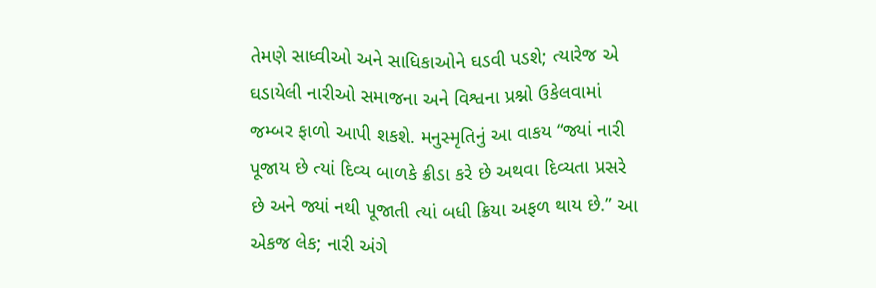તેમણે સાધ્વીઓ અને સાધિકાઓને ઘડવી પડશે; ત્યારેજ એ ઘડાયેલી નારીઓ સમાજના અને વિશ્વના પ્રશ્નો ઉકેલવામાં જમ્બર ફાળો આપી શકશે. મનુસ્મૃતિનું આ વાકય “જ્યાં નારી પૂજાય છે ત્યાં દિવ્ય બાળકે ક્રીડા કરે છે અથવા દિવ્યતા પ્રસરે છે અને જ્યાં નથી પૂજાતી ત્યાં બધી ક્રિયા અફળ થાય છે.” આ એકજ લેક; નારી અંગે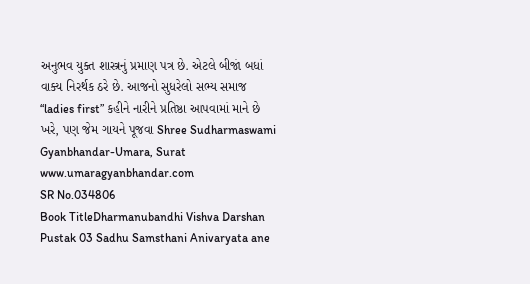અનુભવ યુક્ત શાસ્ત્રનું પ્રમાણ પત્ર છે. એટલે બીજાં બધાં વાક્ય નિરર્થક ઠરે છે. આજનો સુધરેલો સભ્ય સમાજ “ladies first” કહીને નારીને પ્રતિષ્ઠા આપવામાં માને છે ખરે, પણ જેમ ગાયને પૂજવા Shree Sudharmaswami Gyanbhandar-Umara, Surat www.umaragyanbhandar.com
SR No.034806
Book TitleDharmanubandhi Vishva Darshan Pustak 03 Sadhu Samsthani Anivaryata ane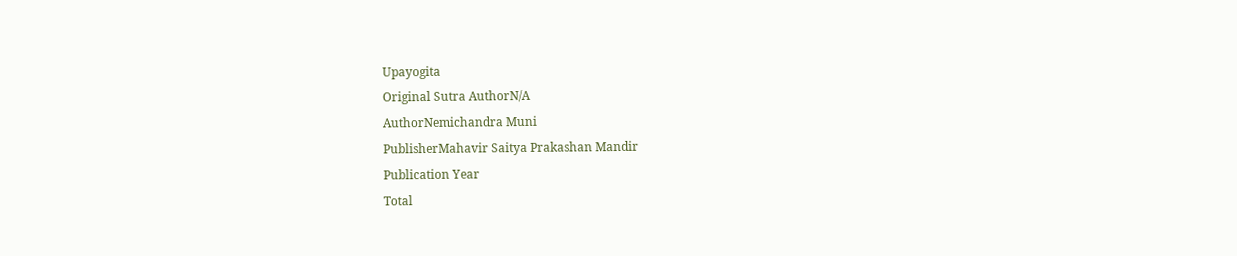Upayogita
Original Sutra AuthorN/A
AuthorNemichandra Muni
PublisherMahavir Saitya Prakashan Mandir
Publication Year
Total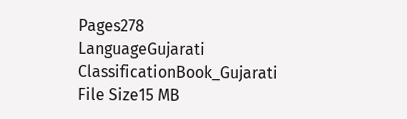Pages278
LanguageGujarati
ClassificationBook_Gujarati
File Size15 MB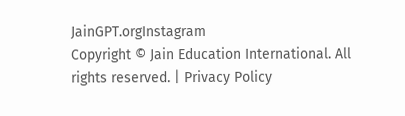JainGPT.orgInstagram
Copyright © Jain Education International. All rights reserved. | Privacy Policy